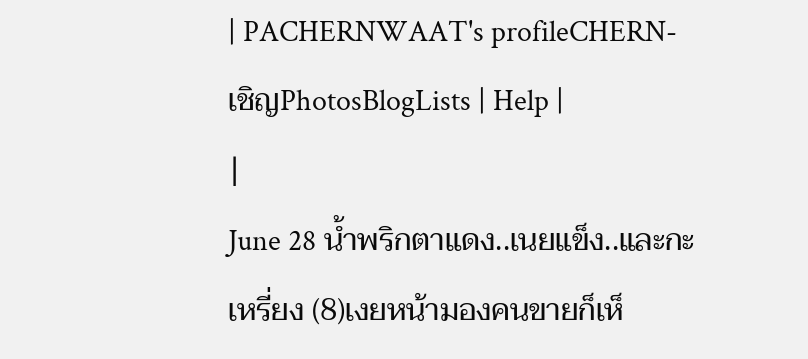| PACHERNWAAT's profileCHERN-เชิญPhotosBlogLists | Help |
|
June 28 น้ำพริกตาแดง..เนยแข็ง..และกะเหรี่ยง (8)เงยหน้ามองคนขายก็เห็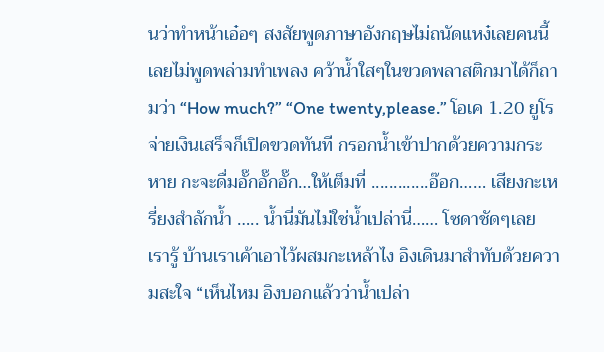นว่าทำหน้าเอ๋อๆ สงสัยพูดภาษาอังกฤษไม่ถนัดแหง๋เลยคนนี้ เลยไม่พูดพล่ามทำเพลง คว้าน้ำใสๆในขวดพลาสติกมาได้ก็ถามว่า “How much?” “One twenty,please.” โอเค 1.20 ยูโร จ่ายเงินเสร็จก็เปิดขวดทันที กรอกน้ำเข้าปากด้วยความกระหาย กะจะดื่มอั๊กอั๊กอั๊ก…ให้เต็มที่ .............อ๊อก…… เสียงกะเหรี่ยงสำลักน้ำ ….. น้ำนี่มันไม่ใช่น้ำเปล่านี่…… โซดาชัดๆเลย เรารู้ บ้านเราเค้าเอาไว้ผสมกะเหล้าไง อิงเดินมาสำทับด้วยความสะใจ “เห็นไหม อิงบอกแล้วว่าน้ำเปล่า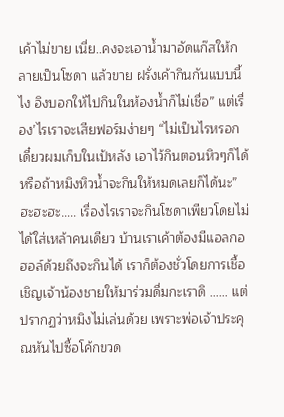เค้าไม่ขาย เนี่ย..คงจะเอาน้ำมาอัดแก๊สให้กลายเป็นโซดา แล้วขาย ฝรั่งเค้ากินกันแบบนี้ไง อิงบอกให้ไปกินในห้องน้ำก็ไม่เชื่อ” แต่เรื่อง’ไรเราจะเสียฟอร์มง่ายๆ “ไม่เป็นไรหรอก เดี๋ยวผมเก็บในเป้หลัง เอาไว้กินตอนหิวๆก็ได้ หรือถ้าหมิงหิวน้ำจะกินให้หมดเลยก็ได้นะ” ฮะฮะฮะ….. เรื่องไรเราจะกินโซดาเพียวโดยไม่ได้ใส่เหล้าคนเดียว บ้านเราเค้าต้องมีแอลกอฮอล์ด้วยถึงจะกินได้ เราก็ต้องชั่วโดยการเชื้อเชิญเจ้าน้องชายให้มาร่วมดื่มกะเราดิ …… แต่ปรากฏว่าหมิงไม่เล่นด้วย เพราะพ่อเจ้าประคุณหันไปซื้อโค้กขวด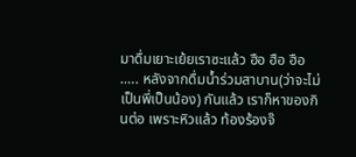มาดื่มเยาะเย้ยเราซะแล้ว ฮือ ฮือ ฮือ ….. หลังจากดื่มน้ำร่วมสาบาน(ว่าจะไม่เป็นพี่เป็นน้อง) กันแล้ว เราก็หาของกินต่อ เพราะหิวแล้ว ท้องร้องจ๊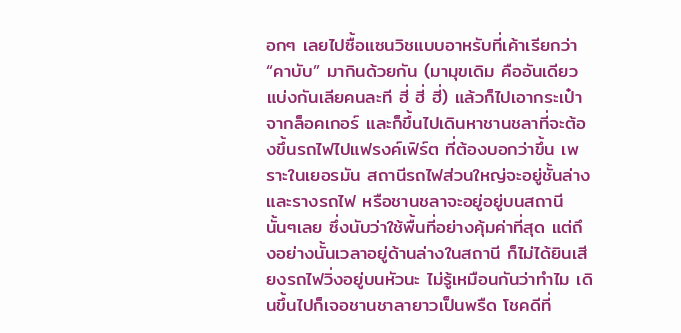อกๆ เลยไปซื้อแซนวิชแบบอาหรับที่เค้าเรียกว่า “คาบับ” มากินด้วยกัน (มามุขเดิม คืออันเดียวแบ่งกันเลียคนละที ฮี่ ฮี่ ฮี่) แล้วก็ไปเอากระเป๋าจากล็อคเกอร์ และก็ขึ้นไปเดินหาชานชลาที่จะต้องขึ้นรถไฟไปแฟรงค์เฟิร์ต ที่ต้องบอกว่าขึ้น เพราะในเยอรมัน สถานีรถไฟส่วนใหญ่จะอยู่ชั้นล่าง และรางรถไฟ หรือชานชลาจะอยู่อยู่บนสถานีนั้นๆเลย ซึ่งนับว่าใช้พื้นที่อย่างคุ้มค่าที่สุด แต่ถึงอย่างนั้นเวลาอยู่ด้านล่างในสถานี ก็ไม่ได้ยินเสียงรถไฟวิ่งอยู่บนหัวนะ ไม่รู้เหมือนกันว่าทำไม เดินขึ้นไปก็เจอชานชาลายาวเป็นพรืด โชคดีที่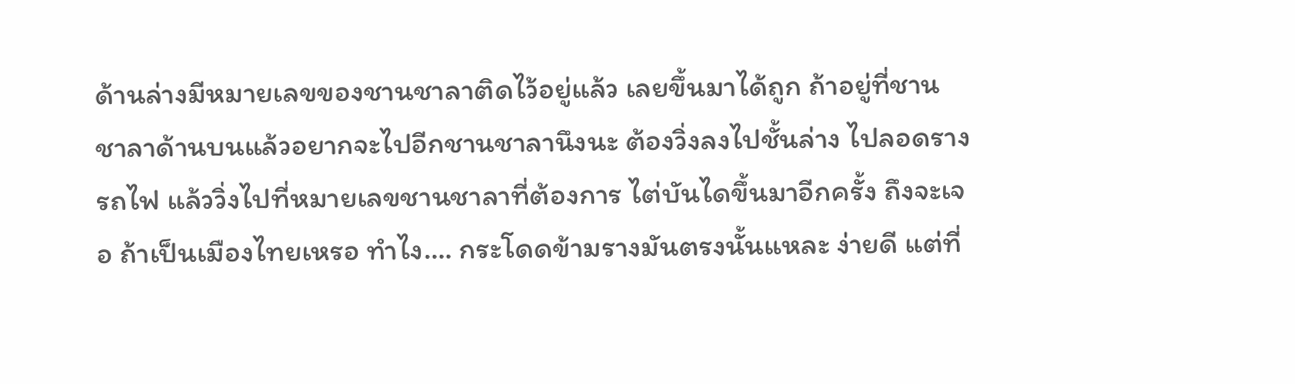ด้านล่างมีหมายเลขของชานชาลาติดไว้อยู่แล้ว เลยขึ้นมาได้ถูก ถ้าอยู่ที่ชานชาลาด้านบนแล้วอยากจะไปอีกชานชาลานึงนะ ต้องวิ่งลงไปชั้นล่าง ไปลอดรางรถไฟ แล้ววิ่งไปที่หมายเลขชานชาลาที่ต้องการ ไต่บันไดขึ้นมาอีกครั้ง ถึงจะเจอ ถ้าเป็นเมืองไทยเหรอ ทำไง…. กระโดดข้ามรางมันตรงนั้นแหละ ง่ายดี แต่ที่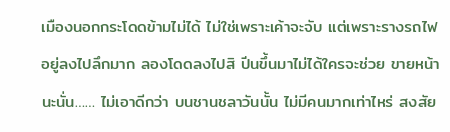เมืองนอกกระโดดข้ามไม่ได้ ไม่ใช่เพราะเค้าจะจับ แต่เพราะรางรถไฟอยู่ลงไปลึกมาก ลองโดดลงไปสิ ปีนขึ้นมาไม่ได้ใครจะช่วย ขายหน้านะนั่น…… ไม่เอาดีกว่า บนชานชลาวันนั้น ไม่มีคนมากเท่าไหร่ สงสัย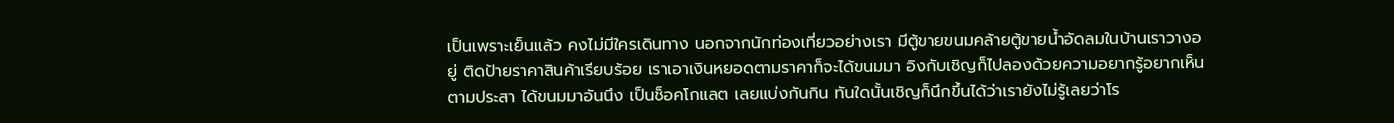เป็นเพราะเย็นแล้ว คงไม่มีใครเดินทาง นอกจากนักท่องเที่ยวอย่างเรา มีตู้ขายขนมคล้ายตู้ขายน้ำอัดลมในบ้านเราวางอยู่ ติดป้ายราคาสินค้าเรียบร้อย เราเอาเงินหยอดตามราคาก็จะได้ขนมมา อิงกับเชิญก็ไปลองด้วยความอยากรู้อยากเห็นตามประสา ได้ขนมมาอันนึง เป็นช็อคโกแลต เลยแบ่งกันกิน ทันใดนั้นเชิญก็นึกขึ้นได้ว่าเรายังไม่รู้เลยว่าโร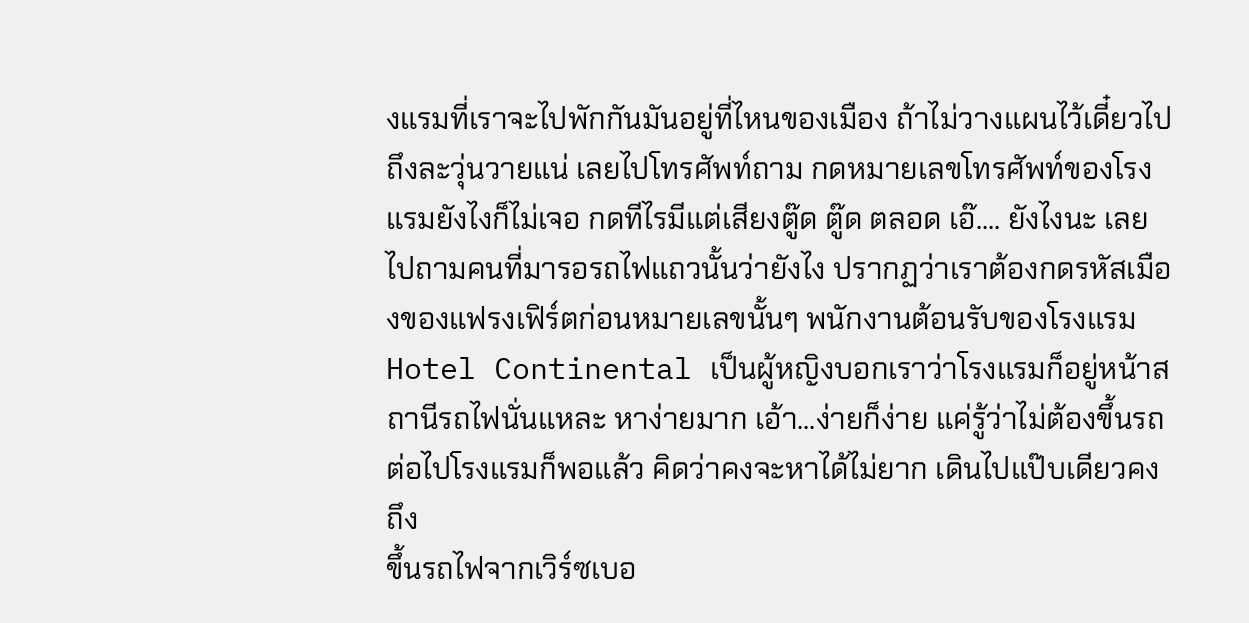งแรมที่เราจะไปพักกันมันอยู่ที่ไหนของเมือง ถ้าไม่วางแผนไว้เดี๋ยวไปถึงละวุ่นวายแน่ เลยไปโทรศัพท์ถาม กดหมายเลขโทรศัพท์ของโรงแรมยังไงก็ไม่เจอ กดทีไรมีแต่เสียงตู๊ด ตู๊ด ตลอด เอ๊.... ยังไงนะ เลยไปถามคนที่มารอรถไฟแถวนั้นว่ายังไง ปรากฏว่าเราต้องกดรหัสเมืองของแฟรงเฟิร์ตก่อนหมายเลขนั้นๆ พนักงานต้อนรับของโรงแรม Hotel Continental เป็นผู้หญิงบอกเราว่าโรงแรมก็อยู่หน้าสถานีรถไฟนั่นแหละ หาง่ายมาก เอ้า...ง่ายก็ง่าย แค่รู้ว่าไม่ต้องขึ้นรถต่อไปโรงแรมก็พอแล้ว คิดว่าคงจะหาได้ไม่ยาก เดินไปแป๊บเดียวคงถึง
ขึ้นรถไฟจากเวิร์ซเบอ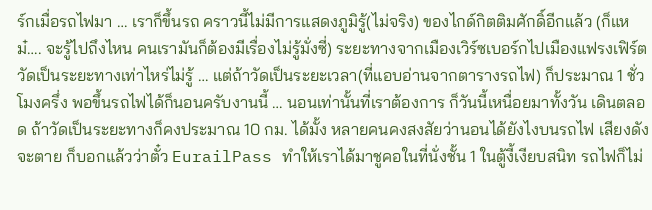ร์กเมื่อรถไฟมา … เราก็ขึ้นรถ คราวนี้ไม่มีการแสดงภูมิรู้(ไม่จริง) ของไกด์กิตติมศักดิ์อีกแล้ว (ก็แหม๋…. จะรู้ไปถึงไหน คนเรามันก็ต้องมีเรื่องไม่รู้มั่งซี่) ระยะทางจากเมืองเวิร์ซเบอร์กไปเมืองแฟรงเฟิร์ตวัดเป็นระยะทางเท่าไหร่ไม่รู้ … แต่ถ้าวัดเป็นระยะเวลา(ที่แอบอ่านจากตารางรถไฟ) ก็ประมาณ 1 ชั่วโมงครึ่ง พอขึ้นรถไฟได้ก็นอนครับงานนี้ … นอนเท่านั้นที่เราต้องการ ก็วันนี้เหนื่อยมาทั้งวัน เดินตลอด ถ้าวัดเป็นระยะทางก็คงประมาณ 10 กม. ได้มั้ง หลายคนคงสงสัยว่านอนได้ยังไงบนรถไฟ เสียงดังจะตาย ก็บอกแล้วว่าตั๋ว EurailPass ทำให้เราได้มาชูคอในที่นั่งชั้น 1 ในตู้งี้เงียบสนิท รถไฟก็ไม่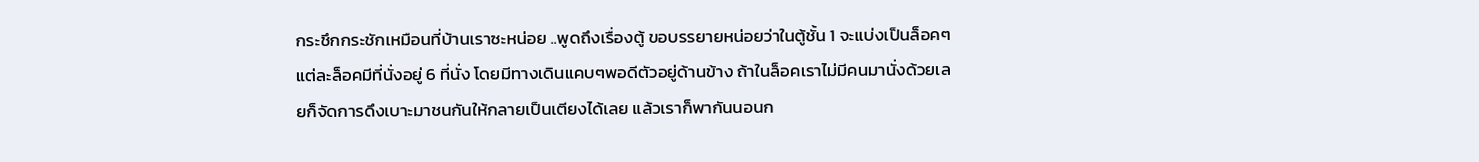กระชึกกระชักเหมือนที่บ้านเราซะหน่อย ..พูดถึงเรื่องตู้ ขอบรรยายหน่อยว่าในตู้ชั้น 1 จะแบ่งเป็นล็อคๆ แต่ละล็อคมีที่นั่งอยู่ 6 ที่นั่ง โดยมีทางเดินแคบๆพอดีตัวอยู่ด้านข้าง ถ้าในล็อคเราไม่มีคนมานั่งด้วยเลยก็จัดการดึงเบาะมาชนกันให้กลายเป็นเตียงได้เลย แล้วเราก็พากันนอนก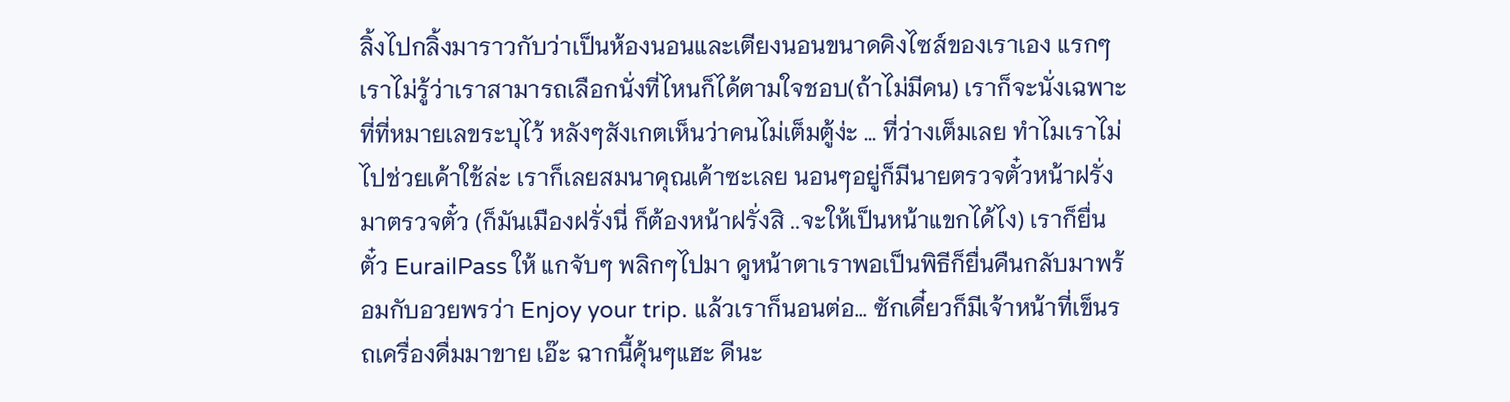ลิ้งไปกลิ้งมาราวกับว่าเป็นห้องนอนและเตียงนอนขนาดคิงไซส์ของเราเอง แรกๆเราไม่รู้ว่าเราสามารถเลือกนั่งที่ไหนก็ได้ตามใจชอบ(ถ้าไม่มีคน) เราก็จะนั่งเฉพาะที่ที่หมายเลขระบุไว้ หลังๆสังเกตเห็นว่าคนไม่เต็มตู้ง่ะ … ที่ว่างเต็มเลย ทำไมเราไม่ไปช่วยเค้าใช้ล่ะ เราก็เลยสมนาคุณเค้าซะเลย นอนๆอยู่ก็มีนายตรวจตั๋วหน้าฝรั่งมาตรวจตั๋ว (ก็มันเมืองฝรั่งนี่ ก็ต้องหน้าฝรั่งสิ ..จะให้เป็นหน้าแขกได้ไง) เราก็ยื่นตั๋ว EurailPass ให้ แกจับๆ พลิกๆไปมา ดูหน้าตาเราพอเป็นพิธีก็ยื่นคืนกลับมาพร้อมกับอวยพรว่า Enjoy your trip. แล้วเราก็นอนต่อ… ซักเดี๋ยวก็มีเจ้าหน้าที่เข็นรถเครื่องดื่มมาขาย เอ๊ะ ฉากนี้คุ้นๆแฮะ ดีนะ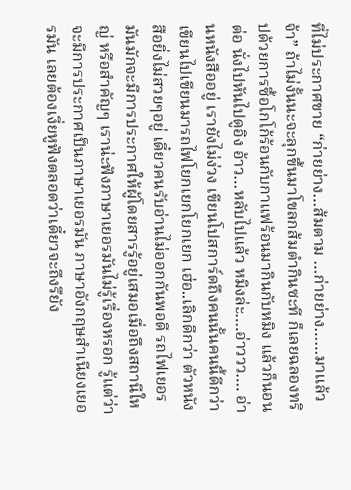ที่ไม่ประกาศขาย “ก่ายย่าง…ส้มตาม …ก่ายย่าง……มาแล้วจ้า” ถ้าไม่งั้นนะจะลุกขึ้นมาโขลกส้มตำกินซะที ก็เลยฉลองทริปด้วยการซื้อโกโก้ร้อนกับกาแฟร้อนมากินกับหมิง แล้วก็นอนต่อ นั่งไปหันไปดูอิง อ้าว…หลับไปแล้ว หมิงล่ะ….อ่าววว…. อ่านหนังสืออยู่ เรายังไม่ง่วง เขียนโปสการ์ดถึงคนนั้นคนนี้ดีกว่า เขียนไปเขียนมารถไฟโยกเยกโยกเยก เฮ่อ..เลิกดีกว่า ตัวหนังสือยิ่งไม่สวยๆอยู่ เดี๋ยวคนรับอ่านไม่ออกกันพอดี รถไฟเยอรมันมักจะมีการประกาศให้ผู้โดยสารรู้อยู่เสมอเมื่อถึงสถานีใหญ่ หรือสำคัญๆ เราน่ะฟังภาษาเยอรมันไม่รู้เรื่องหรอก รู้แต่ว่าจะมีการประกาศเป็นภาษาเยอรมัน ภาษาอังกฤษสำเนียงเยอรมัน เลยต้องเงี่ยหูฟังตลอดว่าเดี๋ยวจะถึงรึยัง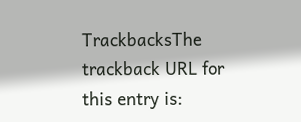TrackbacksThe trackback URL for this entry is: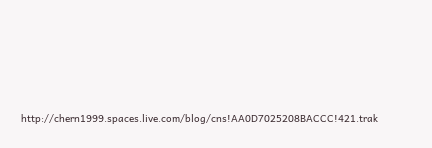http://chern1999.spaces.live.com/blog/cns!AA0D7025208BACCC!421.trak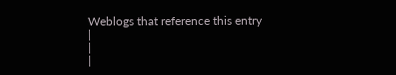Weblogs that reference this entry
|
|
|